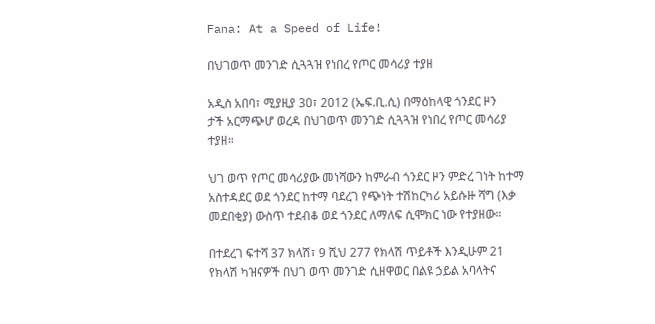Fana: At a Speed of Life!

በህገወጥ መንገድ ሲጓጓዝ የነበረ የጦር መሳሪያ ተያዘ

አዲስ አበባ፣ ሚያዚያ 30፣ 2012 (ኤፍ.ቢ.ሲ) በማዕከላዊ ጎንደር ዞን
ታች አርማጭሆ ወረዳ በህገወጥ መንገድ ሲጓጓዝ የነበረ የጦር መሳሪያ ተያዘ።

ህገ ወጥ የጦር መሳሪያው መነሻውን ከምራብ ጎንደር ዞን ምድረ ገነት ከተማ አስተዳደር ወደ ጎንደር ከተማ ባደረገ የጭነት ተሽከርካሪ አይሱዙ ሻግ (እቃ መደበቂያ) ውስጥ ተደብቆ ወደ ጎንደር ለማለፍ ሲሞክር ነው የተያዘው።

በተደረገ ፍተሻ 37 ክላሽ፣ 9 ሺህ 277 የክላሽ ጥይቶች እንዲሁም 21 የክላሽ ካዝናዎች በህገ ወጥ መንገድ ሲዘዋወር በልዩ ኃይል አባላትና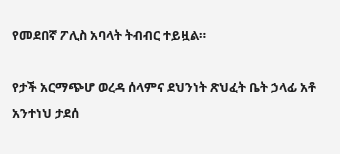የመደበኛ ፖሊስ አባላት ትብብር ተይዟል።

የታች አርማጭሆ ወረዳ ሰላምና ደህንነት ጽህፈት ቤት ኃላፊ አቶ አንተነህ ታደሰ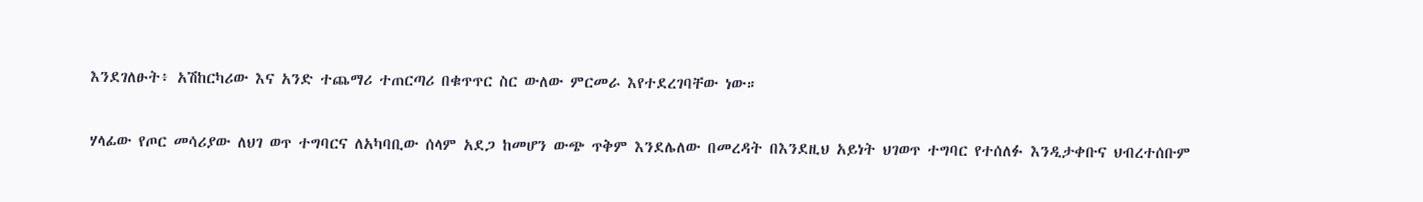እንደገለፁት፥ አሽከርካሪው እና አንድ ተጨማሪ ተጠርጣሪ በቁጥጥር ስር ውለው ምርመራ እየተደረገባቸው ነው።

ሃላፊው የጦር መሳሪያው ለህገ ወጥ ተግባርና ለአካባቢው ሰላም አደጋ ከመሆን ውጭ ጥቅም እንደሌለው በመረዳት በእንደዚህ አይነት ህገወጥ ተግባር የተሰለፉ እንዲታቀቡና ህብረተሰቡም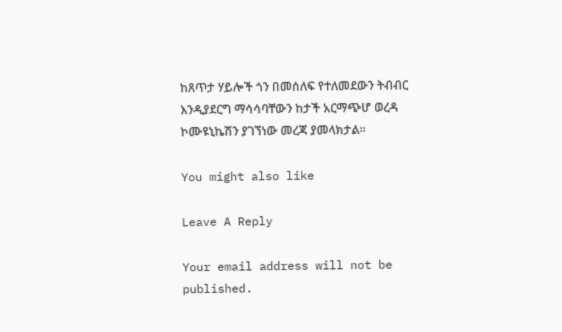ከጸጥታ ሃይሎች ጎን በመሰለፍ የተለመደውን ትብብር እንዲያደርግ ማሳሳባቸውን ከታች አርማጭሆ ወረዳ ኮሙዩኒኬሽን ያገኘነው መረጃ ያመላክታል።

You might also like

Leave A Reply

Your email address will not be published.